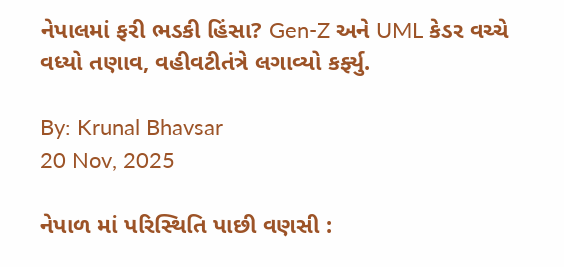નેપાલમાં ફરી ભડકી હિંસા? Gen-Z અને UML કેડર વચ્ચે વધ્યો તણાવ, વહીવટીતંત્રે લગાવ્યો કર્ફ્યુ.

By: Krunal Bhavsar
20 Nov, 2025

નેપાળ માં પરિસ્થિતિ પાછી વણસી :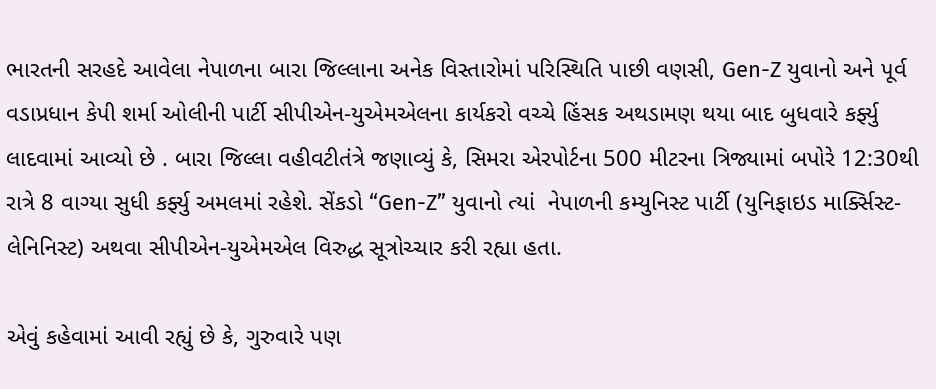ભારતની સરહદે આવેલા નેપાળના બારા જિલ્લાના અનેક વિસ્તારોમાં પરિસ્થિતિ પાછી વણસી, Gen-Z યુવાનો અને પૂર્વ વડાપ્રધાન કેપી શર્મા ઓલીની પાર્ટી સીપીએન-યુએમએલના કાર્યકરો વચ્ચે હિંસક અથડામણ થયા બાદ બુધવારે કર્ફ્યુ લાદવામાં આવ્યો છે . બારા જિલ્લા વહીવટીતંત્રે જણાવ્યું કે, સિમરા એરપોર્ટના 500 મીટરના ત્રિજ્યામાં બપોરે 12:30થી રાત્રે 8 વાગ્યા સુધી કર્ફ્યુ અમલમાં રહેશે. સેંકડો “Gen-Z” યુવાનો ત્યાં  નેપાળની કમ્યુનિસ્ટ પાર્ટી (યુનિફાઇડ માર્ક્સિસ્ટ-લેનિનિસ્ટ) અથવા સીપીએન-યુએમએલ વિરુદ્ધ સૂત્રોચ્ચાર કરી રહ્યા હતા.

એવું કહેવામાં આવી રહ્યું છે કે, ગુરુવારે પણ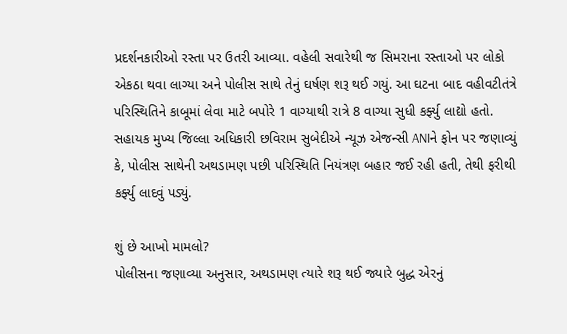પ્રદર્શનકારીઓ રસ્તા પર ઉતરી આવ્યા. વહેલી સવારેથી જ સિમરાના રસ્તાઓ પર લોકો એકઠા થવા લાગ્યા અને પોલીસ સાથે તેનું ઘર્ષણ શરૂ થઈ ગયું. આ ઘટના બાદ વહીવટીતંત્રે પરિસ્થિતિને કાબૂમાં લેવા માટે બપોરે 1 વાગ્યાથી રાત્રે 8 વાગ્યા સુધી કર્ફ્યુ લાદ્યો હતો. સહાયક મુખ્ય જિલ્લા અધિકારી છવિરામ સુબેદીએ ન્યૂઝ એજન્સી ANIને ફોન પર જણાવ્યું કે, પોલીસ સાથેની અથડામણ પછી પરિસ્થિતિ નિયંત્રણ બહાર જઈ રહી હતી, તેથી ફરીથી કર્ફ્યુ લાદવું પડ્યું.

શું છે આખો મામલો?
પોલીસના જણાવ્યા અનુસાર, અથડામણ ત્યારે શરૂ થઈ જ્યારે બુદ્ધ એરનું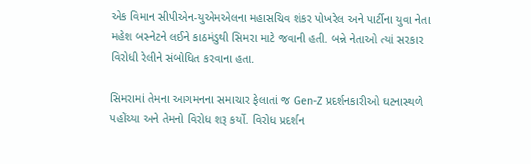એક વિમાન સીપીએન-યુએમએલના મહાસચિવ શંકર પોખરેલ અને પાર્ટીના યુવા નેતા મહેશ બસ્નેટને લઈને કાઠમંડુથી સિમરા માટે જવાની હતી. બન્ને નેતાઓ ત્યાં સરકાર વિરોધી રેલીને સંબોધિત કરવાના હતા.

સિમરામાં તેમના આગમનના સમાચાર ફેલાતાં જ Gen-Z પ્રદર્શનકારીઓ ઘટનાસ્થળે પહોંચ્યા અને તેમનો વિરોધ શરૂ કર્યો. વિરોધ પ્રદર્શન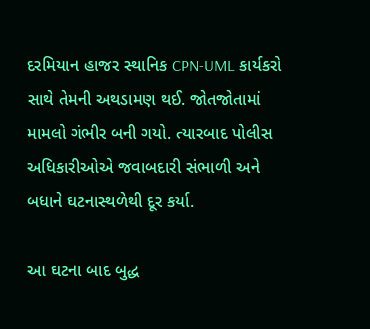દરમિયાન હાજર સ્થાનિક CPN-UML કાર્યકરો સાથે તેમની અથડામણ થઈ. જોતજોતામાં મામલો ગંભીર બની ગયો. ત્યારબાદ પોલીસ અધિકારીઓએ જવાબદારી સંભાળી અને બધાને ઘટનાસ્થળેથી દૂર કર્યા.

આ ઘટના બાદ બુદ્ધ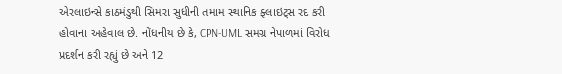એરલાઇન્સે કાઠમંડુથી સિમરા સુધીની તમામ સ્થાનિક ફ્લાઇટ્સ રદ કરી હોવાના અહેવાલ છે. નોંધનીય છે કે, CPN-UML સમગ્ર નેપાળમાં વિરોધ પ્રદર્શન કરી રહ્યું છે અને 12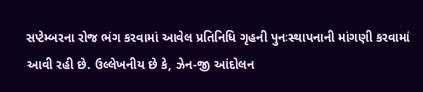સપ્ટેમ્બરના રોજ ભંગ કરવામાં આવેલ પ્રતિનિધિ ગૃહની પુનઃસ્થાપનાની માંગણી કરવામાં આવી રહી છે. ઉલ્લેખનીય છે કે, ઝેન-જી આંદોલન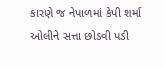કારણે જ નેપાળમાં કેપી શર્મા ઓલીને સત્તા છોડવી પડી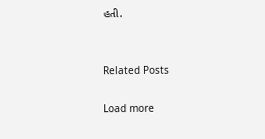હતી.


Related Posts

Load more